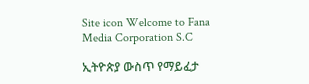Site icon Welcome to Fana Media Corporation S.C

ኢትዮጵያ ውስጥ የማይፈታ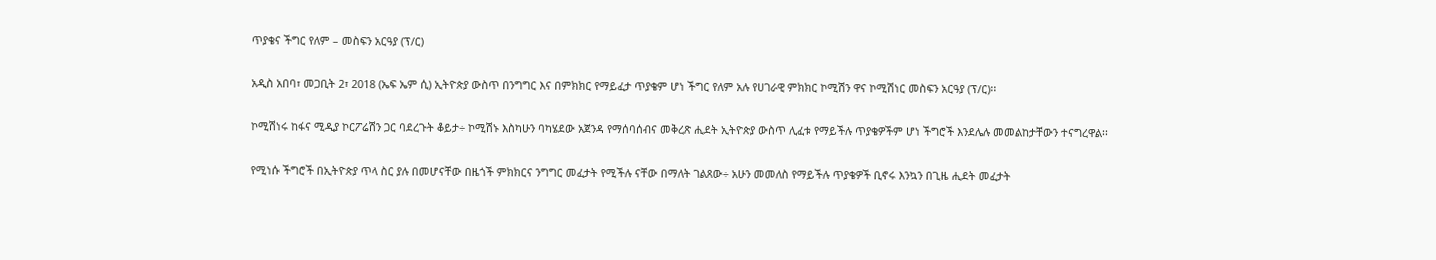ጥያቄና ችግር የለም – መስፍን አርዓያ (ፕ/ር)

አዲስ አበባ፣ መጋቢት 2፣ 2018 (ኤፍ ኤም ሲ) ኢትዮጵያ ውስጥ በንግግር እና በምክክር የማይፈታ ጥያቄም ሆነ ችግር የለም አሉ የሀገራዊ ምክክር ኮሚሽን ዋና ኮሚሽነር መስፍን አርዓያ (ፕ/ር)፡፡

ኮሚሽነሩ ከፋና ሚዲያ ኮርፖሬሽን ጋር ባደረጉት ቆይታ÷ ኮሚሽኑ እስካሁን ባካሄደው አጀንዳ የማሰባሰብና መቅረጽ ሒደት ኢትዮጵያ ውስጥ ሊፈቱ የማይችሉ ጥያቄዎችም ሆነ ችግሮች እንደሌሉ መመልከታቸውን ተናግረዋል፡፡

የሚነሱ ችግሮች በኢትዮጵያ ጥላ ስር ያሉ በመሆናቸው በዜጎች ምክክርና ንግግር መፈታት የሚችሉ ናቸው በማለት ገልጸው÷ አሁን መመለስ የማይችሉ ጥያቄዎች ቢኖሩ እንኳን በጊዜ ሒደት መፈታት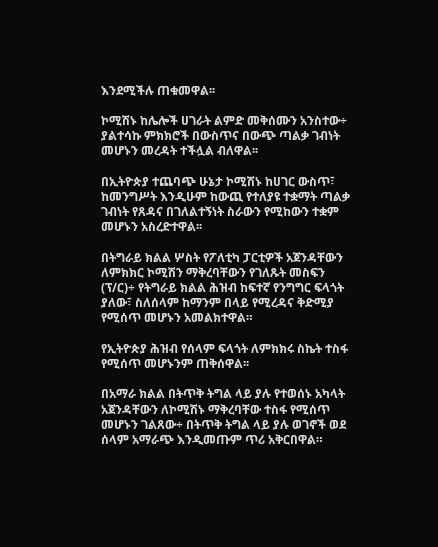እንደሚችሉ ጠቁመዋል፡፡

ኮሚሽኑ ከሌሎች ሀገራት ልምድ መቅሰሙን አንስተው÷ ያልተሳኩ ምክክሮች በውስጥና በውጭ ጣልቃ ገብነት መሆኑን መረዳት ተችሏል ብለዋል፡፡

በኢትዮጵያ ተጨባጭ ሁኔታ ኮሚሽኑ ከሀገር ውስጥ፣ ከመንግሥት እንዲሁም ከውጪ የተለያዩ ተቋማት ጣልቃ ገብነት የጸዳና በገለልተኝነት ስራውን የሚከውን ተቋም መሆኑን አስረድተዋል፡፡

በትግራይ ክልል ሦስት የፖለቲካ ፓርቲዎች አጀንዳቸውን ለምክክር ኮሚሽን ማቅረባቸውን የገለጹት መስፍን (ፕ/ር)÷ የትግራይ ክልል ሕዝብ ከፍተኛ የንግግር ፍላጎት ያለው፣ ስለሰላም ከማንም በላይ የሚረዳና ቅድሚያ የሚሰጥ መሆኑን አመልክተዋል።

የኢትዮጵያ ሕዝብ የሰላም ፍላጎት ለምክክሩ ስኬት ተስፋ የሚሰጥ መሆኑንም ጠቅሰዋል፡፡

በአማራ ክልል በትጥቅ ትግል ላይ ያሉ የተወሰኑ አካላት አጀንዳቸውን ለኮሚሽኑ ማቅረባቸው ተስፋ የሚሰጥ መሆኑን ገልጸው÷ በትጥቅ ትግል ላይ ያሉ ወገኖች ወደ ሰላም አማራጭ እንዲመጡም ጥሪ አቅርበዋል።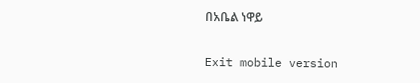በአቤል ነዋይ

Exit mobile version